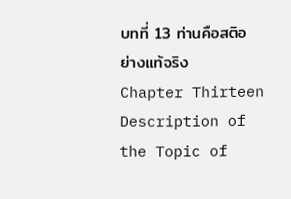บทที่ 13 ท่านคือสติอย่างแท้จริง
Chapter Thirteen
Description of the Topic of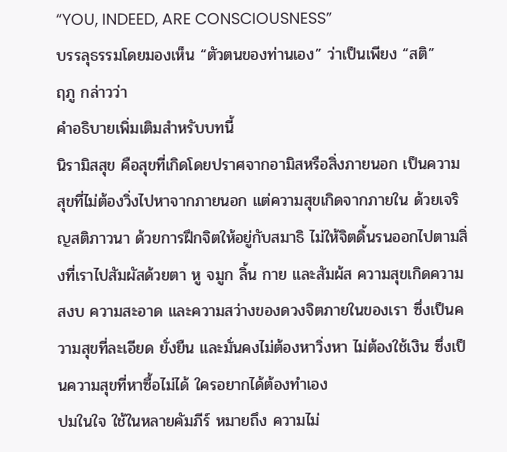“YOU, INDEED, ARE CONSCIOUSNESS”
บรรลุธรรมโดยมองเห็น “ตัวตนของท่านเอง” ว่าเป็นเพียง “สติ”
ฤภู กล่าวว่า
คำอธิบายเพิ่มเติมสำหรับบทนี้
นิรามิสสุข คือสุขที่เกิดโดยปราศจากอามิสหรือสิ่งภายนอก เป็นความสุขที่ไม่ต้องวิ่งไปหาจากภายนอก แต่ความสุขเกิดจากภายใน ด้วยเจริญสติภาวนา ด้วยการฝึกจิตให้อยู่กับสมาธิ ไม่ให้จิตดิ้นรนออกไปตามสิ่งที่เราไปสัมผัสด้วยตา หู จมูก ลิ้น กาย และสัมผ้ส ความสุขเกิดความสงบ ความสะอาด และความสว่างของดวงจิตภายในของเรา ซึ่งเป็นความสุขที่ละเอียด ยั่งยืน และมั่นคงไม่ต้องหาวิ่งหา ไม่ต้องใช้เงิน ซึ่งเป็นความสุขที่หาซื้อไม่ได้ ใครอยากได้ต้องทำเอง
ปมในใจ ใช้ในหลายคัมภีร์ หมายถึง ความไม่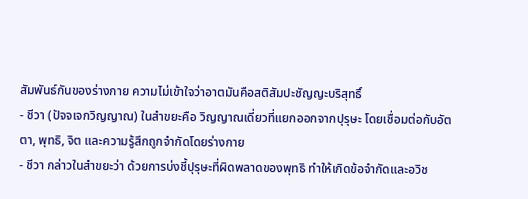สัมพันธ์กันของร่างกาย ความไม่เข้าใจว่าอาตมันคือสติสัมปะชัญญะบริสุทธิ์
- ชีวา (ปัจจเจกวิญญาณ) ในสำขยะคือ วิญญาณเดี่ยวที่แยกออกจากปุรุษะ โดยเชื่อมต่อกับอัตตา, พุทธิ, จิต และความรู้สึกถูกจำกัดโดยร่างกาย
- ชีวา กล่าวในสำขยะว่า ด้วยการบ่งชี้ปุรุษะที่ผิดพลาดของพุทธิ ทำให้เกิดข้อจำกัดและอวิช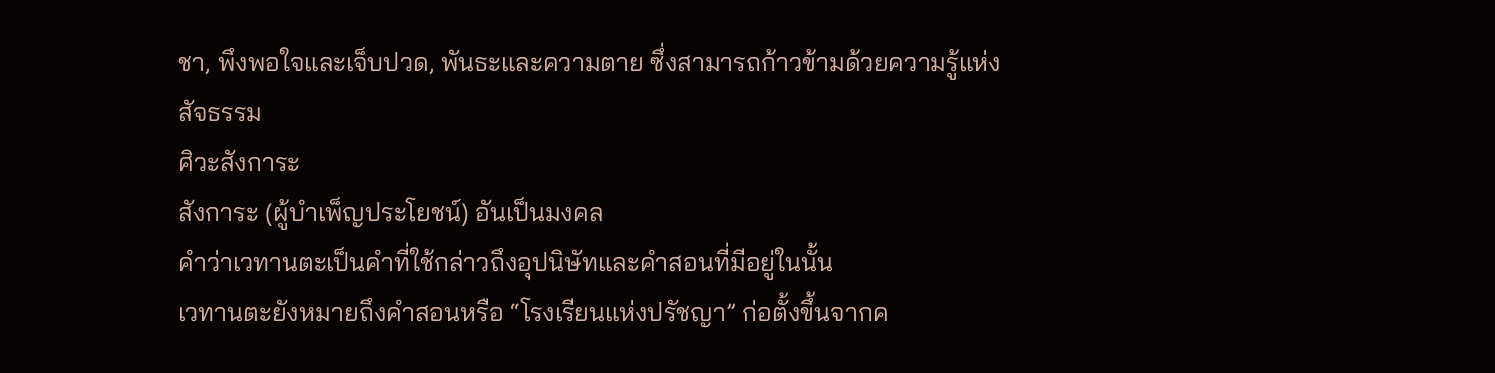ชา, พึงพอใจและเจ็บปวด, พันธะและความตาย ซึ่งสามารถก้าวข้ามด้วยความรู้แห่งสัจธรรม
ศิวะสังการะ
สังการะ (ผู้บำเพ็ญประโยชน์) อันเป็นมงคล
คำว่าเวทานตะเป็นคำที่ใช้กล่าวถึงอุปนิษัทและคำสอนที่มีอยู่ในนั้น
เวทานตะยังหมายถึงคำสอนหรือ “โรงเรียนแห่งปรัชญา” ก่อตั้งขึ้นจากค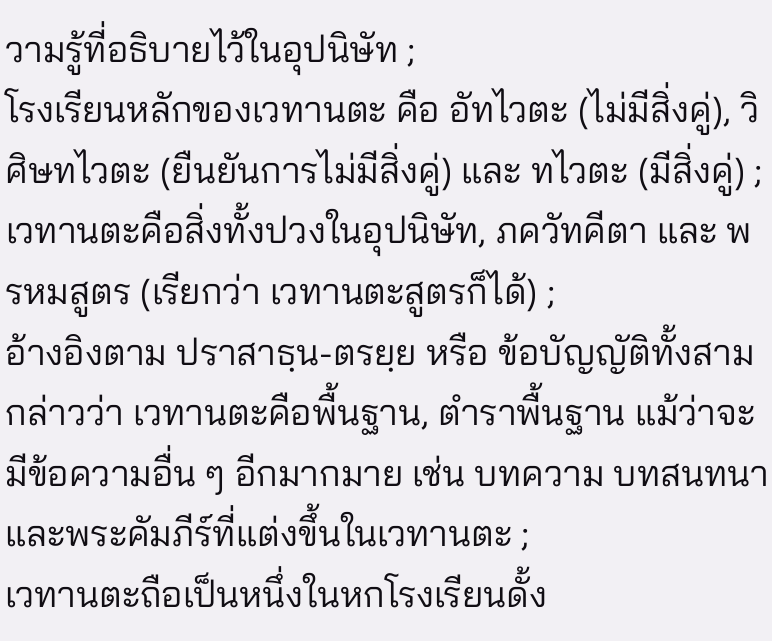วามรู้ที่อธิบายไว้ในอุปนิษัท ;
โรงเรียนหลักของเวทานตะ คือ อัทไวตะ (ไม่มีสิ่งคู่), วิศิษทไวตะ (ยืนยันการไม่มีสิ่งคู่) และ ทไวตะ (มีสิ่งคู่) ;
เวทานตะคือสิ่งทั้งปวงในอุปนิษัท, ภควัทคีตา และ พรหมสูตร (เรียกว่า เวทานตะสูตรก็ได้) ;
อ้างอิงตาม ปราสาธฺน-ตรยฺย หรือ ข้อบัญญัติทั้งสาม กล่าวว่า เวทานตะคือพื้นฐาน, ตำราพื้นฐาน แม้ว่าจะมีข้อความอื่น ๆ อีกมากมาย เช่น บทความ บทสนทนาและพระคัมภีร์ที่แต่งขึ้นในเวทานตะ ;
เวทานตะถือเป็นหนึ่งในหกโรงเรียนดั้ง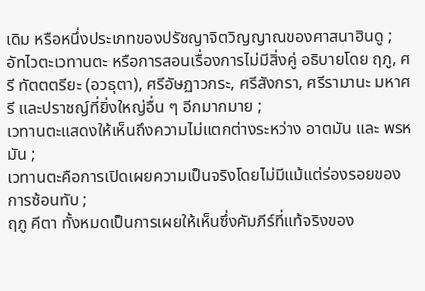เดิม หรือหนึ่งประเภทของปรัชญาจิตวิญญาณของศาสนาฮินดู ;
อัทไวตะเวทานตะ หรือการสอนเรื่องการไม่มีสิ่งคู่ อธิบายโดย ฤภู, ศรี ทัตตตรียะ (อวธุตา), ศรีอัษฏาวกระ, ศรีสังกรา, ศรีรามานะ มหาศรี และปราชญ์ที่ยิ่งใหญ่อื่น ๆ อีกมากมาย ;
เวทานตะแสดงให้เห็นถึงความไม่แตกต่างระหว่าง อาตมัน และ พรหมัน ;
เวทานตะคือการเปิดเผยความเป็นจริงโดยไม่มีแม้แต่ร่องรอยของการซ้อนทับ ;
ฤภู คีตา ทั้งหมดเป็นการเผยให้เห็นซึ่งคัมภีร์ที่แท้จริงของ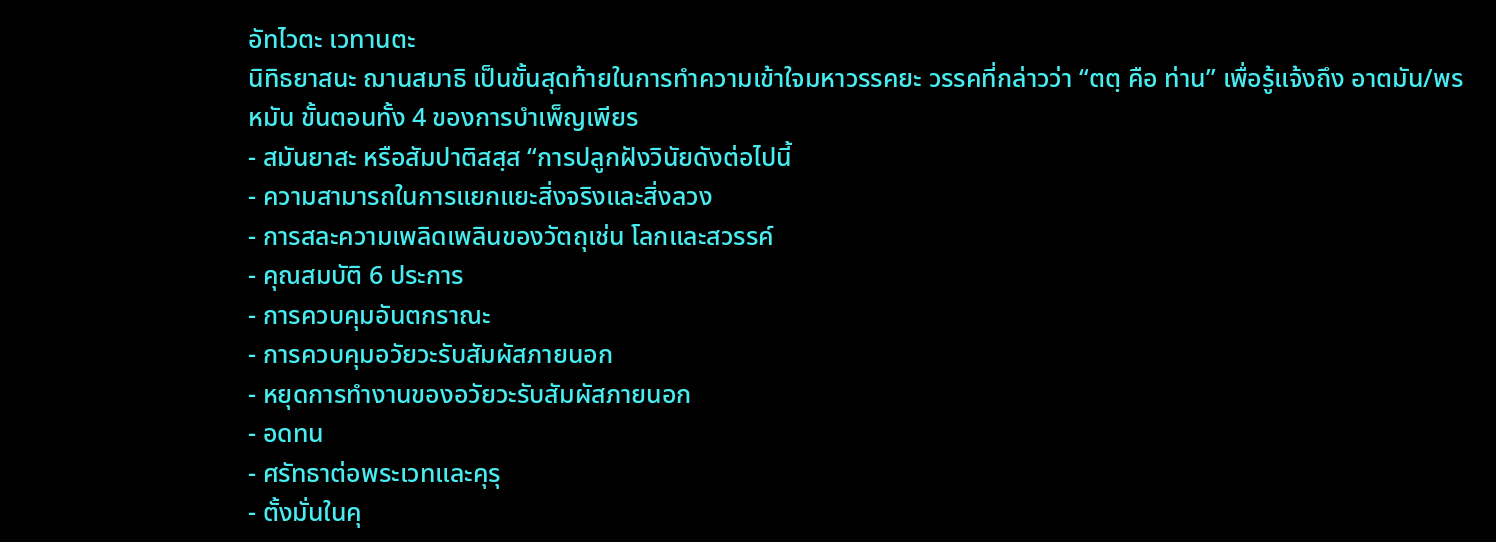อัทไวตะ เวทานตะ
นิทิธยาสนะ ฌานสมาธิ เป็นขั้นสุดท้ายในการทำความเข้าใจมหาวรรคยะ วรรคที่กล่าวว่า “ตตฺ คือ ท่าน” เพื่อรู้แจ้งถึง อาตมัน/พรหมัน ขั้นตอนทั้ง 4 ของการบำเพ็ญเพียร
- สมันยาสะ หรือสัมปาติสสฺส “การปลูกฝังวินัยดังต่อไปนี้
- ความสามารถในการแยกแยะสิ่งจริงและสิ่งลวง
- การสละความเพลิดเพลินของวัตถุเช่น โลกและสวรรค์
- คุณสมบัติ 6 ประการ
- การควบคุมอันตกราณะ
- การควบคุมอวัยวะรับสัมผัสภายนอก
- หยุดการทำงานของอวัยวะรับสัมผัสภายนอก
- อดทน
- ศรัทธาต่อพระเวทและคุรุ
- ตั้งมั่นในคุ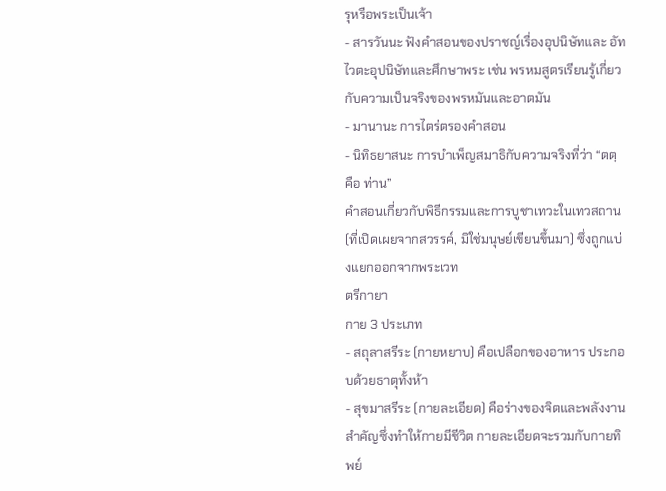รุหรือพระเป็นเจ้า
- สารวันนะ ฟังคำสอนของปราชญ์เรื่องอุปนิษัทและ อัทไวตะอุปนิษัทและศึกษาพระ เช่น พรหมสูตรเรียนรู้เกี่ยวกับความเป็นจริงของพรหมันและอาตมัน
- มานานะ การไตร่ตรองคำสอน
- นิทิธยาสนะ การบำเพ็ญสมาธิกับความจริงที่ว่า “ตตฺ คือ ท่าน”
คำสอนเกี่ยวกับพิธีกรรมและการบูชาเทวะในเทวสถาน (ที่เปิดเผยจากสวรรค์, มิใช่มนุษย์เขียนขึ้นมา) ซึ่งถูกแบ่งแยกออกจากพระเวท
ตรีกายา
กาย 3 ประเภท
- สถุลาสรีระ (กายหยาบ) คือเปลือกของอาหาร ประกอบด้วยธาตุทั้งห้า
- สุขมาสรีระ (กายละเอียด) คือร่างของจิตและพลังงานสำคัญซึ่งทำให้กายมีชีวิต กายละเอียดจะรวมกับกายทิพย์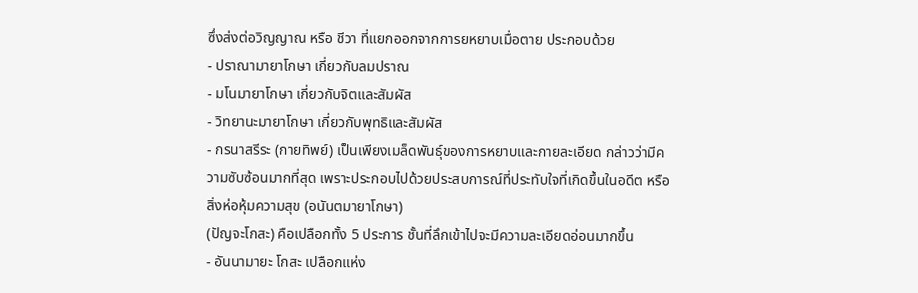ซึ่งส่งต่อวิญญาณ หรือ ชีวา ที่แยกออกจากการยหยาบเมื่อตาย ประกอบด้วย
- ปราณามายาโกษา เกี่ยวกับลมปราณ
- มโนมายาโกษา เกี่ยวกับจิตและสัมผัส
- วิทยานะมายาโกษา เกี่ยวกับพุทธิและสัมผัส
- กรนาสรีระ (กายทิพย์) เป็นเพียงเมล็ดพันธุ์ของการหยาบและกายละเอียด กล่าวว่ามีความซับซ้อนมากที่สุด เพราะประกอบไปด้วยประสบการณ์ที่ประทับใจที่เกิดขึ้นในอดีต หรือสิ่งห่อหุ้มความสุข (อนันตมายาโกษา)
(ปัญจะโกสะ) คือเปลือกทั้ง 5 ประการ ชั้นที่ลึกเข้าไปจะมีความละเอียดอ่อนมากขึ้น
- อันนามายะ โกสะ เปลือกแห่ง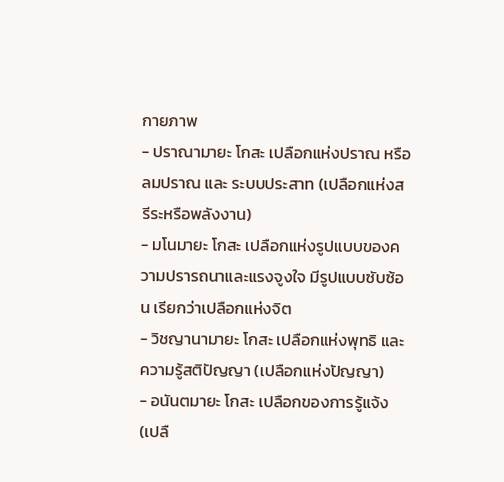กายภาพ
- ปราณามายะ โกสะ เปลือกแห่งปราณ หรือ ลมปราณ และ ระบบประสาท (เปลือกแห่งสรีระหรือพลังงาน)
- มโนมายะ โกสะ เปลือกแห่งรูปแบบของความปรารถนาและแรงจูงใจ มีรูปแบบซับซ้อน เรียกว่าเปลือกแห่งจิต
- วิชญานามายะ โกสะ เปลือกแห่งพุทธิ และ ความรู้สติปัญญา (เปลือกแห่งปัญญา)
- อนันตมายะ โกสะ เปลือกของการรู้แจ้ง (เปลื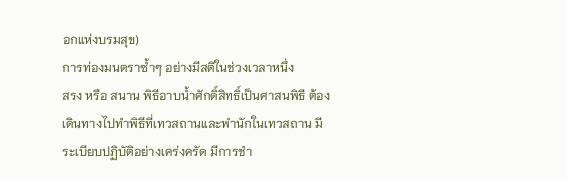อกแห่งบรมสุข)
การท่องมนตราซ้ำๆ อย่างมีสติในช่วงเวลาหนึ่ง
สรง หรือ สนาน พิธีอาบน้ำศักดิ์สิทธิ์เป็นศาสนพิธี ต้องเดินทางไปทำพิธีที่เทวสถานและพำนักในเทวสถาน มีระเบียบปฏิบัติอย่างเคร่งครัด มีการชำ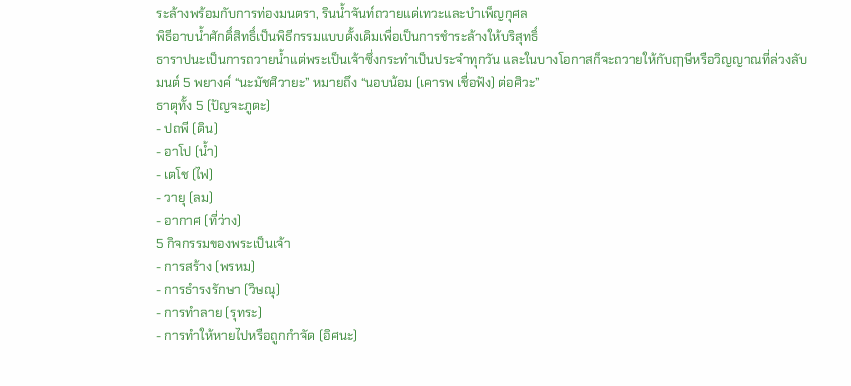ระล้างพร้อมกับการท่องมนตรา, รินน้ำจันท์ถวายแด่เทวะและบำเพ็ญกุศล
พิธีอาบน้ำศักดิ์สิทธิ์เป็นพิธีกรรมแบบดั้งเดิมเพื่อเป็นการชำระล้างให้บริสุทธิ์
ธาราปนะเป็นการถวายน้ำแต่พระเป็นเจ้าซึ่งกระทำเป็นประจำทุกวัน และในบางโอกาสก็จะถวายให้กับฤๅษีหรือวิญญาณที่ล่วงลับ
มนต์ 5 พยางค์ “นะมัชศิวายะ” หมายถึง “นอบน้อม (เคารพ เชื่อฟัง) ต่อศิวะ”
ธาตุทั้ง 5 (ปัญจะภูตะ)
- ปถพี (ดิน)
- อาโป (น้ำ)
- เตโช (ไฟ)
- วายุ (ลม)
- อากาศ (ที่ว่าง)
5 กิจกรรมของพระเป็นเจ้า
- การสร้าง (พรหม)
- การธำรงรักษา (วิษณุ)
- การทำลาย (รุทระ)
- การทำให้หายไปหรือถูกกำจัด (อิศนะ)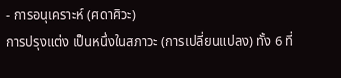- การอนุเคราะห์ (ศดาศิวะ)
การปรุงแต่ง เป็นหนึ่งในสภาวะ (การเปลี่ยนแปลง) ทั้ง 6 ที่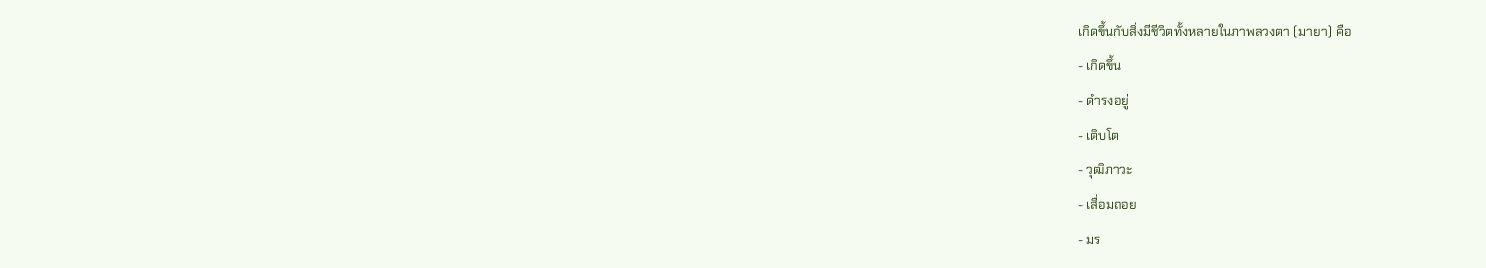เกิดขึ้นกับสิ่งมีชีวิตทั้งหลายในภาพลวงตา (มายา) คือ
- เกิดขึ้น
- ดำรงอยู่
- เติบโต
- วุฒิภาวะ
- เสื่อมถอย
- มร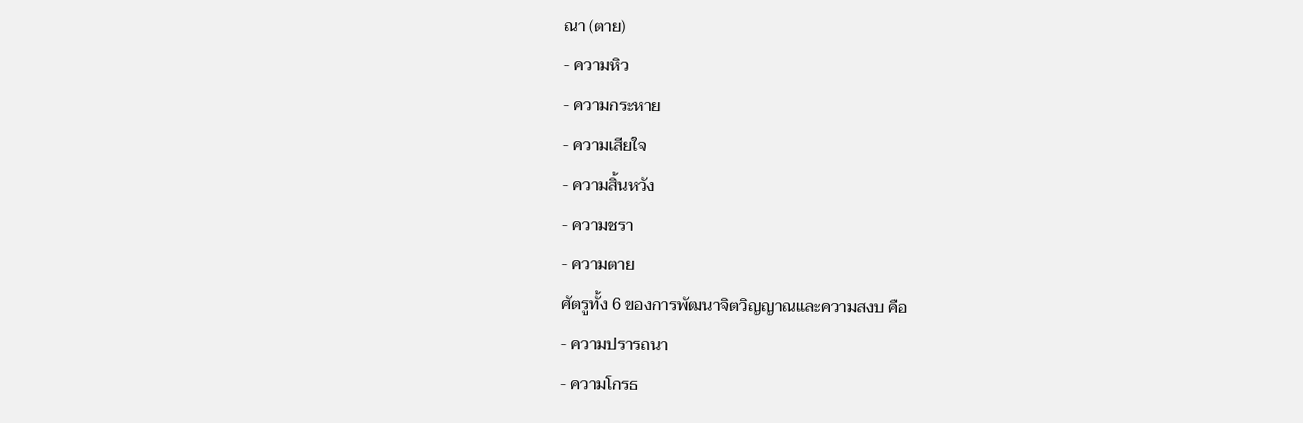ณา (ตาย)
- ความหิว
- ความกระหาย
- ความเสียใจ
- ความสิ้นหวัง
- ความชรา
- ความตาย
ศัตรูทั้ง 6 ของการพัฒนาจิตวิญญาณและความสงบ คือ
- ความปรารถนา
- ความโกรธ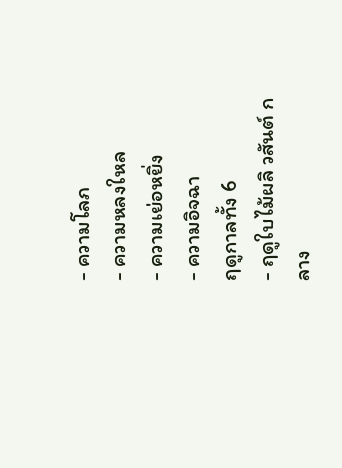- ความโลภ
- ความหลงใหล
- ความเย่อหยิ่ง
- ความอิจฉา
ฤดูกาลทั้ง 6
- ฤดูใบไม้ผลิ วสันต์ กลาง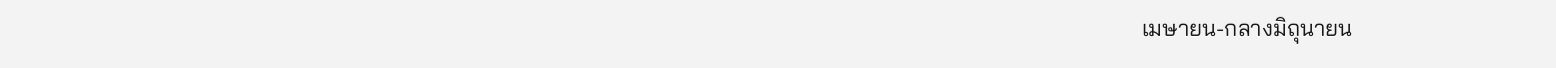เมษายน-กลางมิถุนายน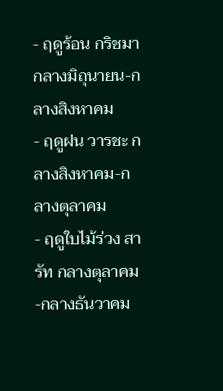- ฤดูร้อน กริชมา กลางมิถุนายน-กลางสิงหาคม
- ฤดูฝน วารชะ กลางสิงหาคม-กลางตุลาคม
- ฤดูใบไม้ร่วง สารัท กลางตุลาคม-กลางธันวาคม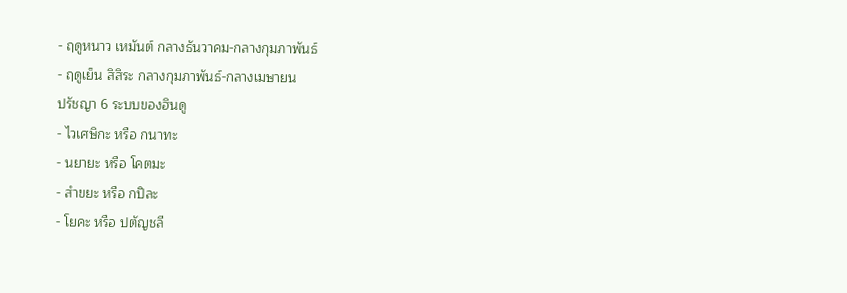- ฤดูหนาว เหมันต์ กลางธันวาคม-กลางกุมภาพันธ์
- ฤดูเย็น สิสิระ กลางกุมภาพันธ์-กลางเมษายน
ปรัชญา 6 ระบบของฮินดู
- ไวเศษิกะ หรือ กนาทะ
- นยายะ หรือ โคตมะ
- สำขยะ หรือ กปิละ
- โยคะ หรือ ปตัญชลี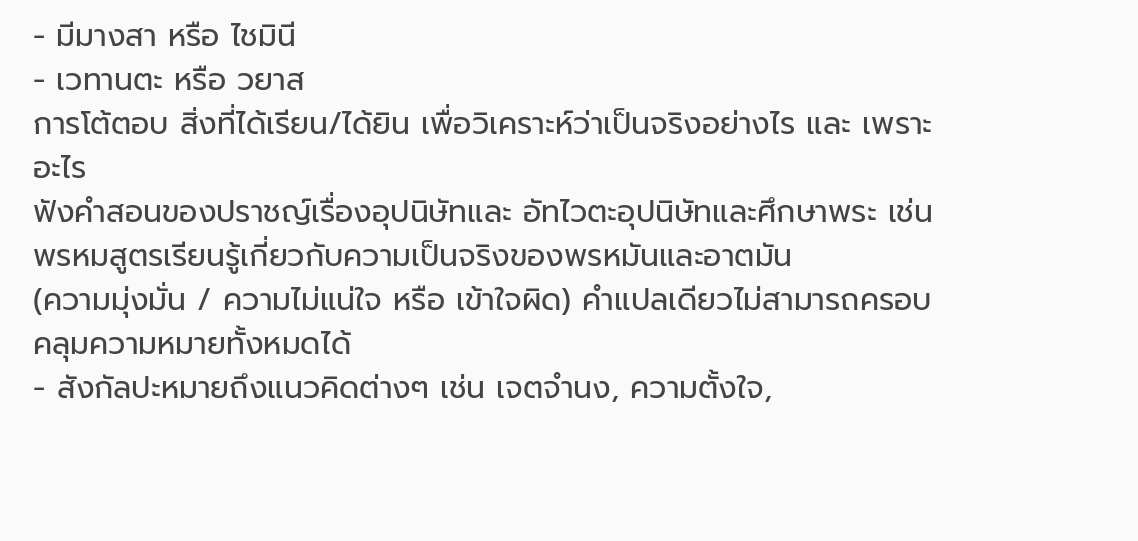- มีมางสา หรือ ไชมินี
- เวทานตะ หรือ วยาส
การโต้ตอบ สิ่งที่ได้เรียน/ได้ยิน เพื่อวิเคราะห์ว่าเป็นจริงอย่างไร และ เพราะอะไร
ฟังคำสอนของปราชญ์เรื่องอุปนิษัทและ อัทไวตะอุปนิษัทและศึกษาพระ เช่น พรหมสูตรเรียนรู้เกี่ยวกับความเป็นจริงของพรหมันและอาตมัน
(ความมุ่งมั่น / ความไม่แน่ใจ หรือ เข้าใจผิด) คำแปลเดียวไม่สามารถครอบคลุมความหมายทั้งหมดได้
- สังกัลปะหมายถึงแนวคิดต่างๆ เช่น เจตจำนง, ความตั้งใจ,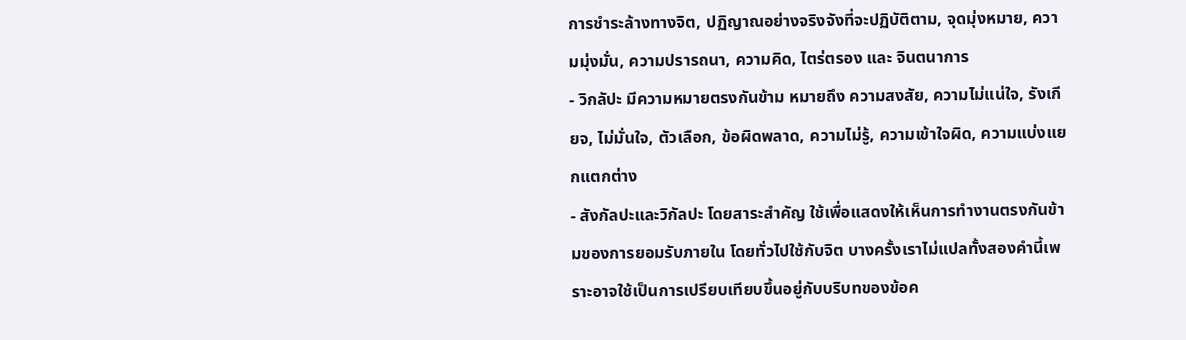การชำระล้างทางจิต, ปฏิญาณอย่างจริงจังที่จะปฏิบัติตาม, จุดมุ่งหมาย, ความมุ่งมั่น, ความปรารถนา, ความคิด, ไตร่ตรอง และ จินตนาการ
- วิกลัปะ มีความหมายตรงกันข้าม หมายถึง ความสงสัย, ความไม่แน่ใจ, รังเกียจ, ไม่มั่นใจ, ตัวเลือก, ข้อผิดพลาด, ความไม่รู้, ความเข้าใจผิด, ความแบ่งแยกแตกต่าง
- สังกัลปะและวิกัลปะ โดยสาระสำคัญ ใช้เพื่อแสดงให้เห็นการทำงานตรงกันข้ามของการยอมรับภายใน โดยทั่วไปใช้กับจิต บางครั้งเราไม่แปลทั้งสองคำนี้เพราะอาจใช้เป็นการเปรียบเทียบขึ้นอยู่กับบริบทของข้อค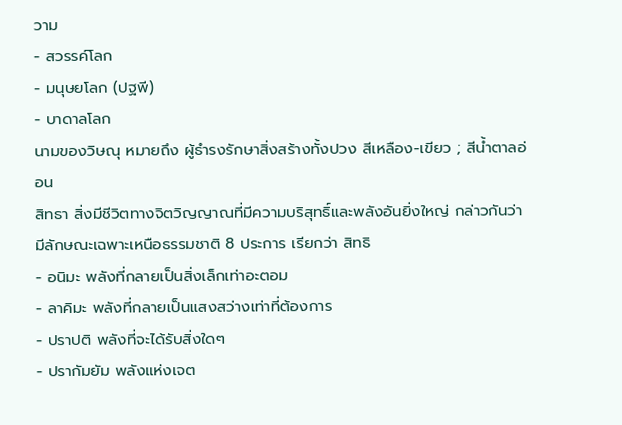วาม
- สวรรค์โลก
- มนุษยโลก (ปฐพี)
- บาดาลโลก
นามของวิษณุ หมายถึง ผู้ธำรงรักษาสิ่งสร้างทั้งปวง สีเหลือง-เขียว ; สีน้ำตาลอ่อน
สิทธา สิ่งมีชีวิตทางจิตวิญญาณที่มีความบริสุทธิ์และพลังอันยิ่งใหญ่ กล่าวกันว่ามีลักษณะเฉพาะเหนือธรรมชาติ 8 ประการ เรียกว่า สิทธิ
- อนิมะ พลังที่กลายเป็นสิ่งเล็กเท่าอะตอม
- ลาคิมะ พลังที่กลายเป็นแสงสว่างเท่าที่ต้องการ
- ปราปติ พลังที่จะได้รับสิ่งใดๆ
- ปรากัมยัม พลังแห่งเจต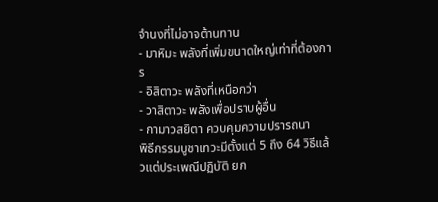จำนงที่ไม่อาจต้านทาน
- มาหิมะ พลังที่เพิ่มขนาดใหญ่เท่าที่ต้องการ
- อิสิตาวะ พลังที่เหนือกว่า
- วาสิตาวะ พลังเพื่อปราบผู้อื่น
- กามาวสยิตา ควบคุมความปรารถนา
พิธีกรรมบูชาเทวะมีตั้งแต่ 5 ถึง 64 วิธีแล้วแต่ประเพณีปฏิบัติ ยก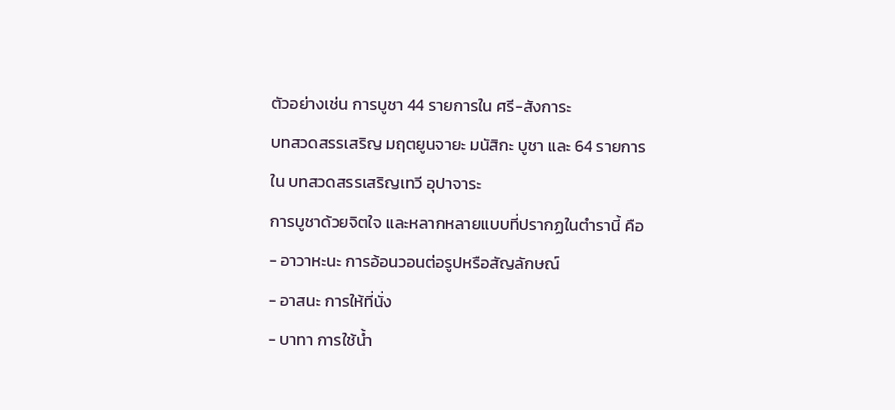ตัวอย่างเช่น การบูชา 44 รายการใน ศรี-สังการะ
บทสวดสรรเสริญ มฤตยูนจายะ มนัสิกะ บูชา และ 64 รายการใน บทสวดสรรเสริญเทวี อุปาจาระ
การบูชาด้วยจิตใจ และหลากหลายแบบที่ปรากฏในตำรานี้ คือ
- อาวาหะนะ การอ้อนวอนต่อรูปหรือสัญลักษณ์
- อาสนะ การให้ที่นั่ง
- บาทา การใช้น้ำ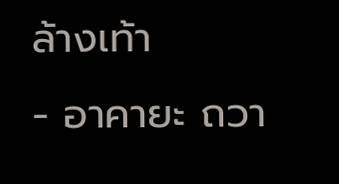ล้างเท้า
- อาคายะ ถวา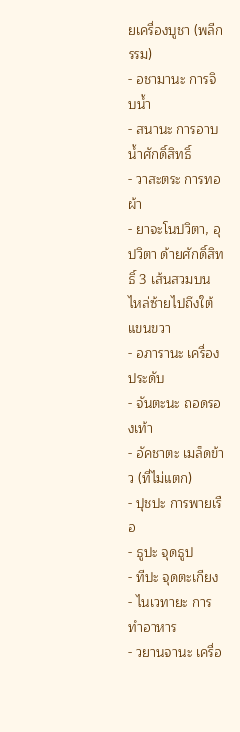ยเครื่องบูชา (พลีกรรม)
- อชามานะ การจิบน้ำ
- สนานะ การอาบน้ำศักดิ์สิทธิ์
- วาสะตระ การทอผ้า
- ยาจะโนปวิตา, อุปวิตา ด้ายศักดิ์สิทธิ์ 3 เส้นสวมบนไหล่ซ้ายไปถึงใต้แขนขวา
- อภารานะ เครื่องประดับ
- จันตะนะ ถอดรองเท้า
- อัคชาตะ เมล็ดข้าว (ที่ไม่แตก)
- ปุชปะ การพายเรือ
- ธูปะ จุดธูป
- ทีปะ จุดตะเกียง
- ไนเวทายะ การทำอาหาร
- วยานจานะ เครื่อ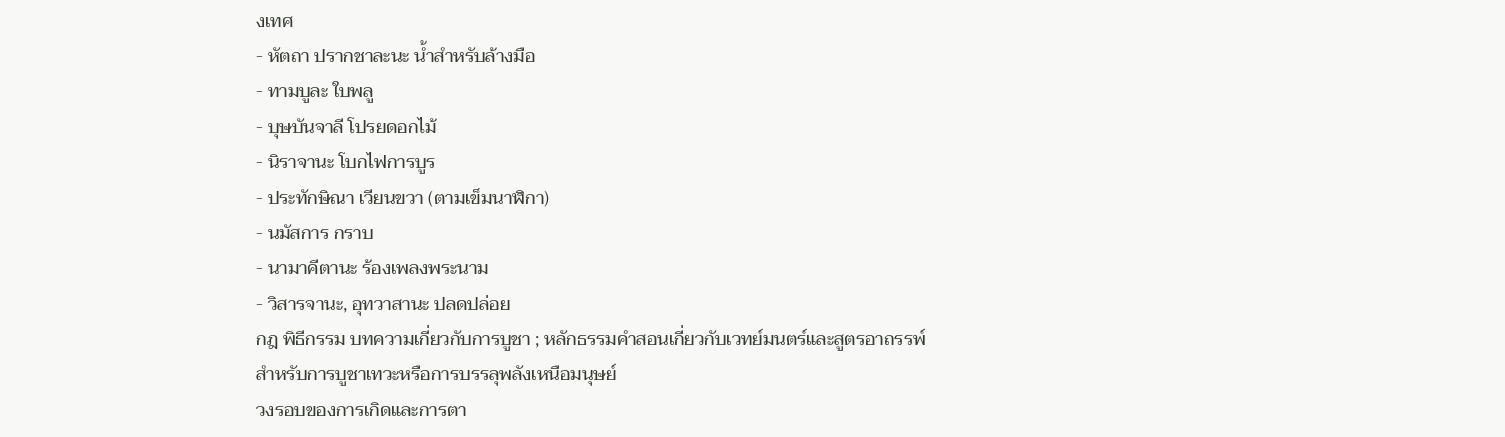งเทศ
- หัตถา ปรากชาละนะ น้ำสำหรับล้างมือ
- ทามบูละ ใบพลู
- บุษบันจาลี โปรยดอกไม้
- นิราจานะ โบกไฟการบูร
- ประทักษิณา เวียนขวา (ตามเข็มนาฬิกา)
- นมัสการ กราบ
- นามาคีตานะ ร้องเพลงพระนาม
- วิสารจานะ, อุทวาสานะ ปลดปล่อย
กฎ พิธีกรรม บทความเกี่ยวกับการบูชา ; หลักธรรมคำสอนเกี่ยวกับเวทย์มนตร์และสูตรอาถรรพ์สำหรับการบูชาเทวะหรือการบรรลุพลังเหนือมนุษย์
วงรอบของการเกิดและการตา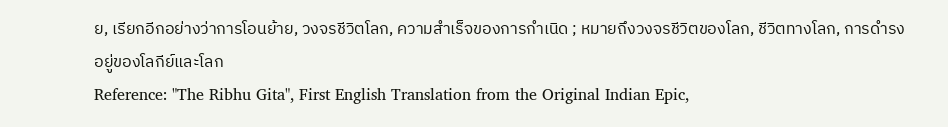ย, เรียกอีกอย่างว่าการโอนย้าย, วงจรชีวิตโลก, ความสำเร็จของการกำเนิด ; หมายถึงวงจรชีวิตของโลก, ชีวิตทางโลก, การดำรงอยู่ของโลกีย์และโลก
Reference: "The Ribhu Gita", First English Translation from the Original Indian Epic,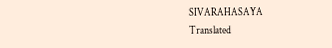SIVARAHASAYA
Translated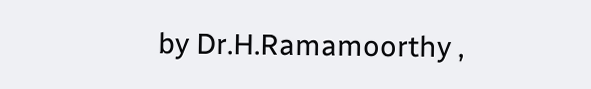by Dr.H.Ramamoorthy ,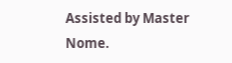Assisted by Master Nome.